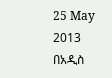25 May 2013
በአዲስ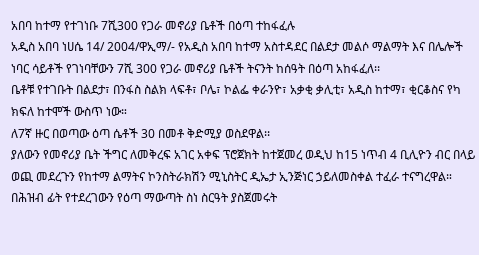አበባ ከተማ የተገነቡ 7ሺ300 የጋራ መኖሪያ ቤቶች በዕጣ ተከፋፈሉ
አዲስ አበባ ነሀሴ 14/ 2004/ዋኢማ/- የአዲስ አበባ ከተማ አስተዳደር በልደታ መልሶ ማልማት እና በሌሎች ነባር ሳይቶች የገነባቸውን 7ሺ 300 የጋራ መኖሪያ ቤቶች ትናንት ከሰዓት በዕጣ አከፋፈለ፡፡
ቤቶቹ የተገቡት በልደታ፣ በንፋስ ስልክ ላፍቶ፣ ቦሌ፣ ኮልፌ ቀራንዮ፣ አቃቂ ቃሊቲ፣ አዲስ ከተማ፣ ቂርቆስና የካ ክፍለ ከተሞች ውስጥ ነው።
ለ7ኛ ዙር በወጣው ዕጣ ሴቶች 30 በመቶ ቅድሚያ ወስደዋል፡፡
ያለውን የመኖሪያ ቤት ችግር ለመቅረፍ አገር አቀፍ ፕሮጀክት ከተጀመረ ወዲህ ከ15 ነጥብ 4 ቢሊዮን ብር በላይ ወጪ መደረጉን የከተማ ልማትና ኮንስትራክሽን ሚኒስትር ዲኤታ ኢንጅነር ኃይለመስቀል ተፈራ ተናግረዋል።
በሕዝብ ፊት የተደረገውን የዕጣ ማውጣት ስነ ስርዓት ያስጀመሩት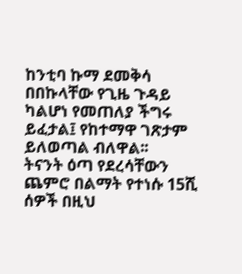ከንቲባ ኩማ ደመቅሳ በበኩላቸው የጊዜ ጉዳይ ካልሆነ የመጠለያ ችግሩ ይፈታል፤ የከተማዋ ገጽታም ይለወጣል ብለዋል፡፡
ትናንት ዕጣ የደረሳቸውን ጨምሮ በልማት የተነሱ 15ሺ ሰዎች በዚህ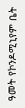ዓመት የኮንዶሚኒየም ቤት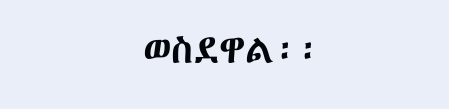ወስደዋል፡፡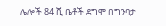ሌሎች 84 ሺ ቤቶች ደግሞ በግንባታ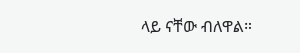ላይ ናቸው ብለዋል።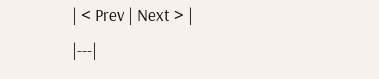| < Prev | Next > |
|---|